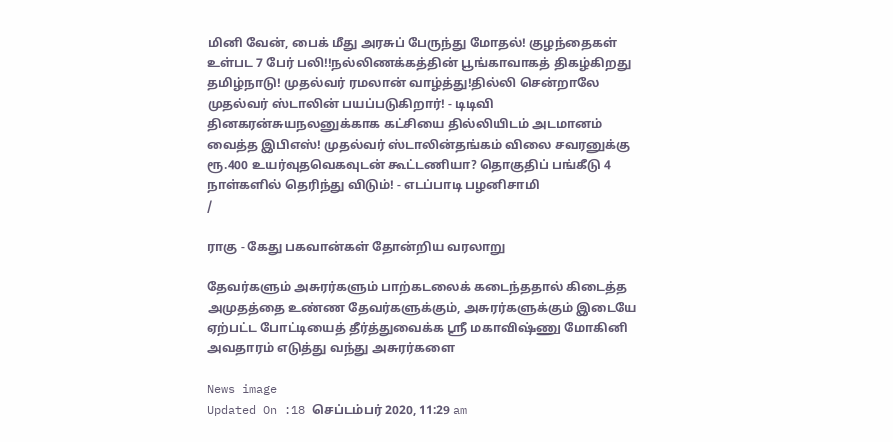மினி வேன், பைக் மீது அரசுப் பேருந்து மோதல்! குழந்தைகள் உள்பட 7 பேர் பலி!!நல்லிணக்கத்தின் பூங்காவாகத் திகழ்கிறது தமிழ்நாடு! முதல்வர் ரமலான் வாழ்த்து!தில்லி சென்றாலே முதல்வர் ஸ்டாலின் பயப்படுகிறார்! - டிடிவி தினகரன்சுயநலனுக்காக கட்சியை தில்லியிடம் அடமானம் வைத்த இபிஎஸ்! முதல்வர் ஸ்டாலின்தங்கம் விலை சவரனுக்கு ரூ.400 உயர்வுதவெகவுடன் கூட்டணியா? தொகுதிப் பங்கீடு 4 நாள்களில் தெரிந்து விடும்! - எடப்பாடி பழனிசாமி
/

ராகு - கேது பகவான்கள் தோன்றிய வரலாறு

தேவர்களும் அசுரர்களும் பாற்கடலைக் கடைந்ததால் கிடைத்த அமுதத்தை உண்ண தேவர்களுக்கும், அசுரர்களுக்கும் இடையே ஏற்பட்ட போட்டியைத் தீர்த்துவைக்க ஸ்ரீ மகாவிஷ்ணு மோகினி அவதாரம் எடுத்து வந்து அசுரர்களை

News image
Updated On :18 செப்டம்பர் 2020, 11:29 am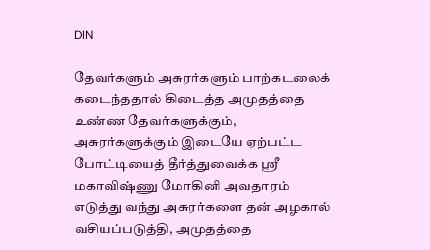DIN

தேவர்களும் அசுரர்களும் பாற்கடலைக் கடைந்ததால் கிடைத்த அமுதத்தை உண்ண தேவர்களுக்கும், அசுரர்களுக்கும் இடையே ஏற்பட்ட போட்டியைத் தீர்த்துவைக்க ஸ்ரீ மகாவிஷ்ணு மோகினி அவதாரம் எடுத்து வந்து அசுரர்களை தன் அழகால் வசியப்படுத்தி, அமுதத்தை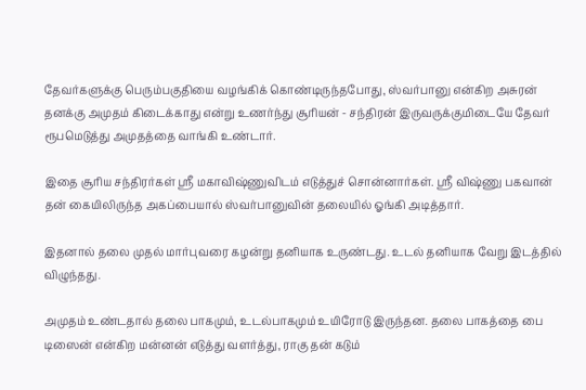தேவர்களுக்கு பெரும்பகுதியை வழங்கிக் கொண்டிருந்தபோது, ஸ்வர்பானு என்கிற அசுரன் தனக்கு அமுதம் கிடைக்காது என்று உணர்ந்து சூரியன் - சந்திரன் இருவருக்குமிடையே தேவர் ரூபமெடுத்து அமுதத்தை வாங்கி உண்டார்.

இதை சூரிய சந்திரர்கள் ஸ்ரீ மகாவிஷ்ணுவிடம் எடுத்துச் சொன்னார்கள். ஸ்ரீ விஷ்ணு பகவான் தன் கையிலிருந்த அகப்பையால் ஸ்வர்பானுவின் தலையில் ஓங்கி அடித்தார்.

இதனால் தலை முதல் மார்புவரை கழன்று தனியாக உருண்டது. உடல் தனியாக வேறு இடத்தில் விழுந்தது.

அமுதம் உண்டதால் தலை பாகமும், உடல்பாகமும் உயிரோடு இருந்தன. தலை பாகத்தை பை டிஸைன் என்கிற மன்னன் எடுத்து வளர்த்து, ராகு தன் கடும்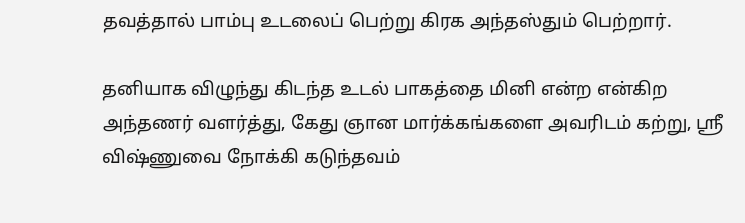தவத்தால் பாம்பு உடலைப் பெற்று கிரக அந்தஸ்தும் பெற்றார்.

தனியாக விழுந்து கிடந்த உடல் பாகத்தை மினி என்ற என்கிற அந்தணர் வளர்த்து, கேது ஞான மார்க்கங்களை அவரிடம் கற்று, ஸ்ரீ விஷ்ணுவை நோக்கி கடுந்தவம்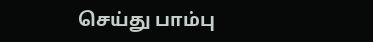செய்து பாம்பு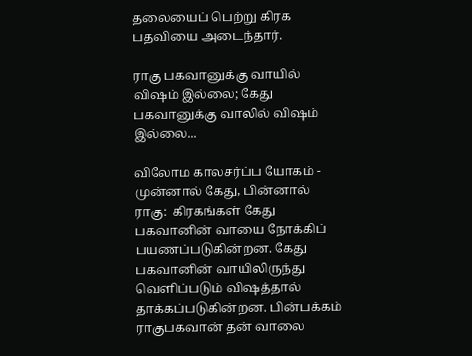தலையைப் பெற்று கிரக பதவியை அடைந்தார்.

ராகு பகவானுக்கு வாயில் விஷம் இல்லை; கேது பகவானுக்கு வாலில் விஷம் இல்லை...

விலோம காலசர்ப்ப யோகம் - முன்னால் கேது, பின்னால் ராகு:  கிரகங்கள் கேது பகவானின் வாயை நோக்கிப் பயணப்படுகின்றன. கேது பகவானின் வாயிலிருந்து வெளிப்படும் விஷத்தால் தாக்கப்படுகின்றன. பின்பக்கம் ராகுபகவான் தன் வாலை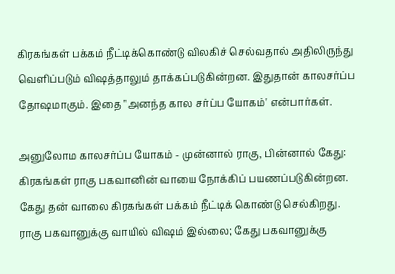கிரகங்கள் பக்கம் நீட்டிக்கொண்டு விலகிச் செல்வதால் அதிலிருந்து வெளிப்படும் விஷத்தாலும் தாக்கப்படுகின்றன. இதுதான் காலசர்ப்ப தோஷமாகும். இதை "அனந்த கால சர்ப்ப யோகம்' என்பார்கள்.

அனுலோம காலசர்ப்ப யோகம் - முன்னால் ராகு, பின்னால் கேது: கிரகங்கள் ராகு பகவானின் வாயை நோக்கிப் பயணப்படுகின்றன. கேது தன் வாலை கிரகங்கள் பக்கம் நீட்டிக் கொண்டு செல்கிறது. ராகு பகவானுக்கு வாயில் விஷம் இல்லை; கேது பகவானுக்கு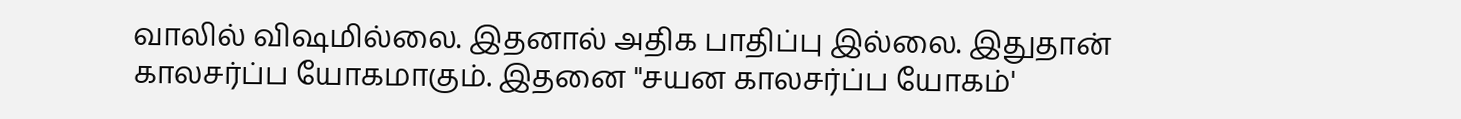வாலில் விஷமில்லை. இதனால் அதிக பாதிப்பு இல்லை. இதுதான் காலசர்ப்ப யோகமாகும். இதனை "சயன காலசர்ப்ப யோகம்'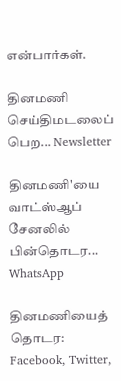என்பார்கள்.

தினமணி செய்திமடலைப் பெற... Newsletter

தினமணி'யை வாட்ஸ்ஆப் சேனலில் பின்தொடர... WhatsApp

தினமணியைத் தொடர: Facebook, Twitter,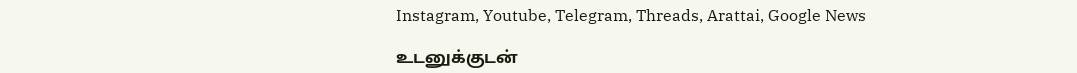Instagram, Youtube, Telegram, Threads, Arattai, Google News

உடனுக்குடன்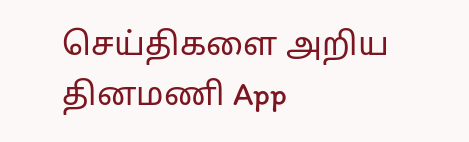செய்திகளை அறிய தினமணி App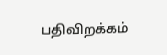பதிவிறக்கம்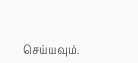செய்யவும்.